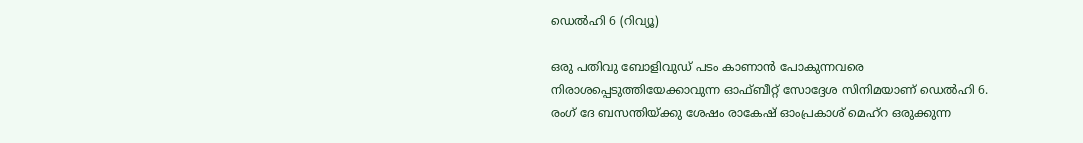ഡെല്‍ഹി 6 (റിവ്യൂ)

ഒരു പതിവു ബോളിവുഡ് പടം കാണാന്‍ പോകുന്നവരെ നിരാശപ്പെടുത്തിയേക്കാവുന്ന ഓഫ്ബീറ്റ് സോദ്ദേശ സിനിമയാണ് ഡെല്‍ഹി 6. രംഗ് ദേ ബസന്തിയ്ക്കു ശേഷം രാകേഷ് ഓംപ്രകാശ് മെഹ്റ ഒരുക്കുന്ന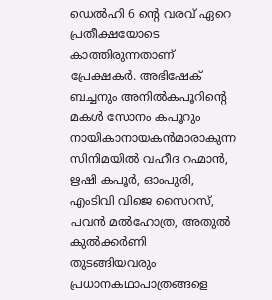ഡെല്‍ഹി 6 ന്റെ വരവ് ഏറെ പ്രതീക്ഷയോടെ കാത്തിരുന്നതാണ് പ്രേക്ഷകര്‍. അഭിഷേക് ബച്ചനും അനില്‍കപൂറിന്റെ മകള്‍ സോനം കപൂറും നായികാനായകന്‍മാരാകുന്ന സിനിമയില്‍ വഹീദ റഹ്മാന്‍, ഋഷി കപൂര്‍, ഓംപുരി, എംടിവി വിജെ സൈറസ്, പവന്‍ മല്‍ഹോത്ര, അതുല്‍ കുല്‍ക്കര്‍ണി തുടങ്ങിയവരും പ്രധാനകഥാപാത്രങ്ങളെ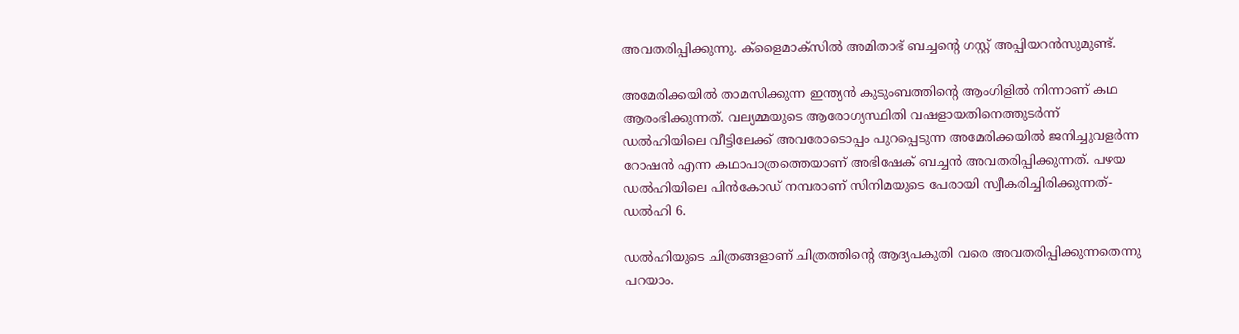അവതരിപ്പിക്കുന്നു. ക്ളൈമാക്സില്‍ അമിതാഭ് ബച്ചന്റെ ഗസ്റ്റ് അപ്പിയറന്‍സുമുണ്ട്.

അമേരിക്കയില്‍ താമസിക്കുന്ന ഇന്ത്യന്‍ കുടുംബത്തിന്റെ ആംഗിളില്‍ നിന്നാണ് കഥ ആരംഭിക്കുന്നത്. വല്യമ്മയുടെ ആരോഗ്യസ്ഥിതി വഷളായതിനെത്തുടര്‍ന്ന് ഡല്‍ഹിയിലെ വീട്ടിലേക്ക് അവരോടൊപ്പം പുറപ്പെടുന്ന അമേരിക്കയില്‍ ജനിച്ചുവളര്‍ന്ന റോഷന്‍ എന്ന കഥാപാത്രത്തെയാണ് അഭിഷേക് ബച്ചന്‍ അവതരിപ്പിക്കുന്നത്. പഴയ ഡല്‍ഹിയിലെ പിന്‍കോഡ് നമ്പരാണ് സിനിമയുടെ പേരായി സ്വീകരിച്ചിരിക്കുന്നത്- ഡല്‍ഹി 6.

ഡല്‍ഹിയുടെ ചിത്രങ്ങളാണ് ചിത്രത്തിന്റെ ആദ്യപകുതി വരെ അവതരിപ്പിക്കുന്നതെന്നു പറയാം.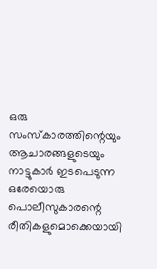ഒരു സംസ്കാരത്തിന്റെയും ആചാരങ്ങളുടെയും നാട്ടുകാര്‍ ഇടപെടുന്ന ഒരേയൊരു പൊലീസുകാരന്റെ രീതികളുമൊക്കെയായി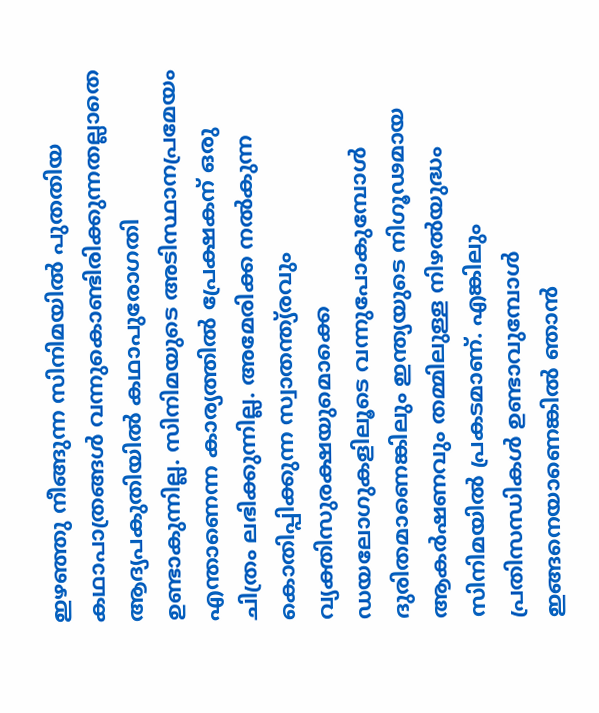ഇഴഞ്ഞു നീങ്ങുന്ന സിനിമയില്‍ പുതതിയ കഥാപാത്രങ്ങള്‍ വന്നുകൊണ്ടിരിക്കുന്നതല്ലാതെ ആദ്യപകുതിയില്‍ കഥാപുരോഗതി ഉണ്ടാകുന്നില്ല. സിനിമയുടെ അടിസ്ഥാനപ്രമേയം എന്താണെന്ന കാര്യത്തില്‍ പ്രേക്ഷകന് ഒരു ചിത്രം ലഭിക്കുന്നില്ല. അമേരിക്ക നല്‍കുന്ന കൊതിപ്പിക്കുന്ന സ്വാതന്ത്യ്രവും വ്യക്തിസുരക്ഷയുമൊക്കെ ഡയലോഗുകളിലൂടെ വന്നുപോകുമ്പോള്‍ ദുരിതമാണെങ്കിലും ഇന്ത്യയുടെ നിഗൂഢമായ ആകര്‍ഷണവും തമ്മിലുള്ള നിഴല്‍യുദ്ധം സിനിമയില്‍ പ്രകടമാണ്. എങ്കിലും പ്രതിസന്ധികള്‍ ഉണ്ടാവുമ്പോള്‍ ഇങ്ങനെയാണെങ്കില്‍ ഞാന്‍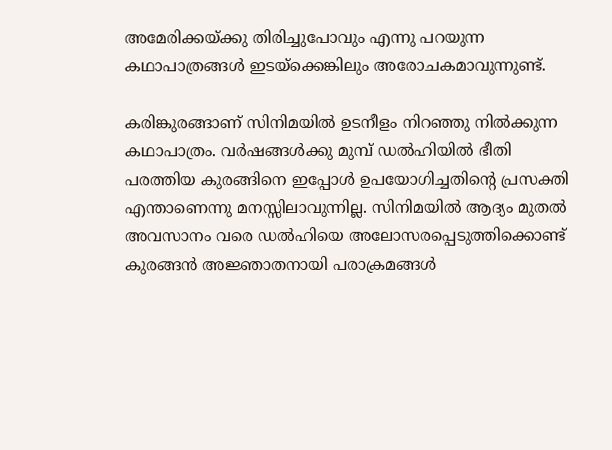അമേരിക്കയ്ക്കു തിരിച്ചുപോവും എന്നു പറയുന്ന കഥാപാത്രങ്ങള്‍ ഇടയ്ക്കെങ്കിലും അരോചകമാവുന്നുണ്ട്.

കരിങ്കുരങ്ങാണ് സിനിമയില്‍ ഉടനീളം നിറഞ്ഞു നില്‍ക്കുന്ന കഥാപാത്രം. വര്‍ഷങ്ങള്‍ക്കു മുമ്പ് ഡല്‍ഹിയില്‍ ഭീതി പരത്തിയ കുരങ്ങിനെ ഇപ്പോള്‍ ഉപയോഗിച്ചതിന്റെ പ്രസക്തി എന്താണെന്നു മനസ്സിലാവുന്നില്ല. സിനിമയില്‍ ആദ്യം മുതല്‍ അവസാനം വരെ ഡല്‍ഹിയെ അലോസരപ്പെടുത്തിക്കൊണ്ട് കുരങ്ങന്‍ അജ്ഞാതനായി പരാക്രമങ്ങള്‍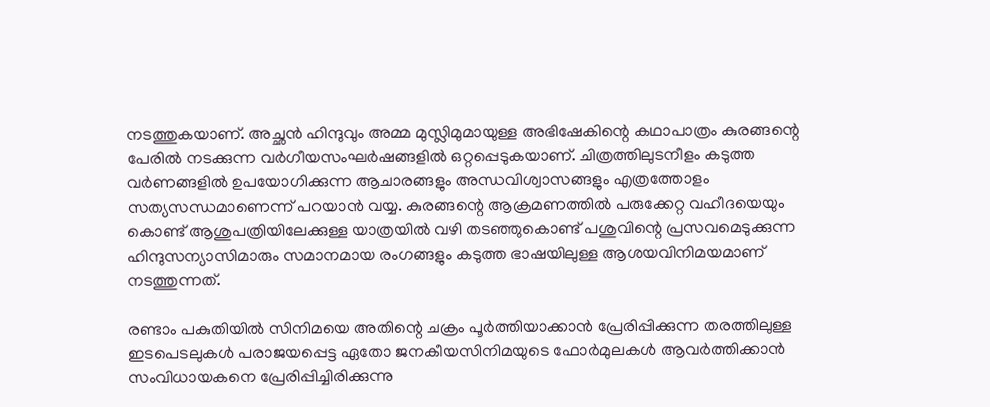നടത്തുകയാണ്. അച്ഛന്‍ ഹിന്ദുവും അമ്മ മുസ്ലിമുമായുള്ള അഭിഷേകിന്റെ കഥാപാത്രം കുരങ്ങന്റെ പേരില്‍ നടക്കുന്ന വര്‍ഗീയസംഘര്‍ഷങ്ങളില്‍ ഒറ്റപ്പെടുകയാണ്. ചിത്രത്തിലുടനീളം കടുത്ത വര്‍ണങ്ങളില്‍ ഉപയോഗിക്കുന്ന ആചാരങ്ങളും അന്ധവിശ്വാസങ്ങളും എത്രത്തോളം സത്യസന്ധമാണെന്ന് പറയാന്‍ വയ്യ. കുരങ്ങന്റെ ആക്രമണത്തില്‍ പരുക്കേറ്റ വഹീദയെയും കൊണ്ട് ആശുപത്രിയിലേക്കുള്ള യാത്രയില്‍ വഴി തടഞ്ഞുകൊണ്ട് പശുവിന്റെ പ്രസവമെടുക്കുന്ന ഹിന്ദുസന്യാസിമാരും സമാനമായ രംഗങ്ങളും കടുത്ത ഭാഷയിലുള്ള ആശയവിനിമയമാണ് നടത്തുന്നത്.

രണ്ടാം പകുതിയില്‍ സിനിമയെ അതിന്റെ ചക്രം പൂര്‍ത്തിയാക്കാന്‍ പ്രേരിപ്പിക്കുന്ന തരത്തിലുള്ള ഇടപെടലുകള്‍ പരാജയപ്പെട്ട ഏതോ ജനകീയസിനിമയുടെ ഫോര്‍മുലകള്‍ ആവര്‍ത്തിക്കാന്‍ സംവിധായകനെ പ്രേരിപ്പിച്ചിരിക്കുന്നു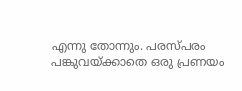എന്നു തോന്നും. പരസ്പരം പങ്കുവയ്ക്കാതെ ഒരു പ്രണയം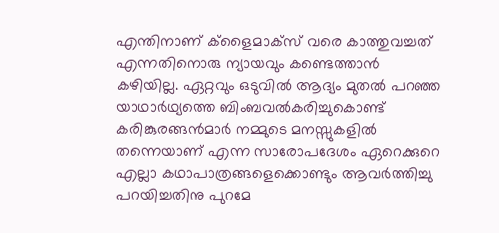എന്തിനാണ് ക്ളൈമാക്സ് വരെ കാത്തുവച്ചത് എന്നതിനൊരു ന്യായവും കണ്ടെത്താന്‍ കഴിയില്ല. ഏറ്റവും ഒടുവില്‍ ആദ്യം മുതല്‍ പറഞ്ഞ യാഥാര്‍ഥ്യത്തെ ബിംബവല്‍കരിച്ചുകൊണ്ട് കരിങ്കുരങ്ങന്‍മാര്‍ നമ്മുടെ മനസ്സുകളില്‍ തന്നെയാണ് എന്ന സാരോപദേശം ഏറെക്കുറെ എല്ലാ കഥാപാത്രങ്ങളെക്കൊണ്ടും ആവര്‍ത്തിച്ചു പറയിച്ചതിനു പുറമേ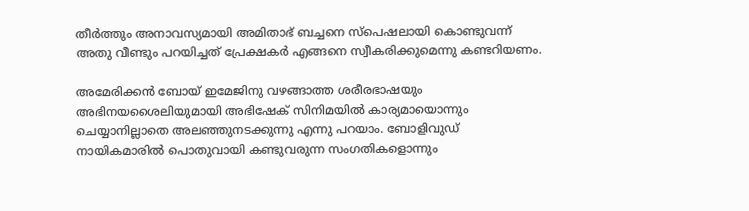തീര്‍ത്തും അനാവസ്യമായി അമിതാഭ് ബച്ചനെ സ്പെഷലായി കൊണ്ടുവന്ന് അതു വീണ്ടും പറയിച്ചത് പ്രേക്ഷകര്‍ എങ്ങനെ സ്വീകരിക്കുമെന്നു കണ്ടറിയണം.

അമേരിക്കന്‍ ബോയ് ഇമേജിനു വഴങ്ങാത്ത ശരീരഭാഷയും അഭിനയശൈലിയുമായി അഭിഷേക് സിനിമയില്‍ കാര്യമായൊന്നും ചെയ്യാനില്ലാതെ അലഞ്ഞുനടക്കുന്നു എന്നു പറയാം. ബോളിവുഡ് നായികമാരില്‍ പൊതുവായി കണ്ടുവരുന്ന സംഗതികളൊന്നും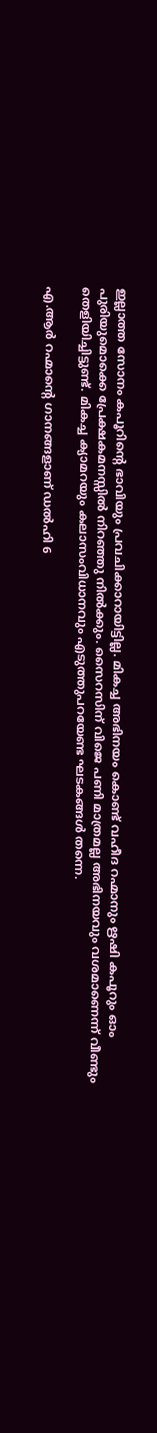ഇല്ലാത്ത സോനം കപൂറിന്റെ ഭാവിയും പ്രവചിക്കാറായിട്ടില്ല. മികച്ച അഭിനയം കൊണ്ട് വഹീദ റഹ്മാനും ഋഷി കപൂറും ഓം പുരിയുമൊക്കെ പ്രേക്ഷകമനസ്സില്‍ നിറഞ്ഞു നില്‍ക്കും. സൈറസിന് വിജെ പണി മാത്രമല്ല അഭിനയവും വശമാണെന്ന് വീണ്ടും തെളിയിച്ചിട്ടുണ്ട്. മികച്ച ക്യാമറയും കലാസംവിധാനവും എടുത്തുപറയേണ്ട ഘടകങ്ങള്‍ തന്നെ.

എ.ആര്‍ റഹ്മാന്റെ ഗാനങ്ങളാണ് ഡല്‍ഹി 6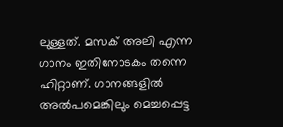ലുള്ളത്. മസക് അലി എന്ന ഗാനം ഇതിനോടകം തന്നെ ഹിറ്റാണ്. ഗാനങ്ങളില്‍ അല്‍പമെങ്കിലും മെച്ചപ്പെട്ട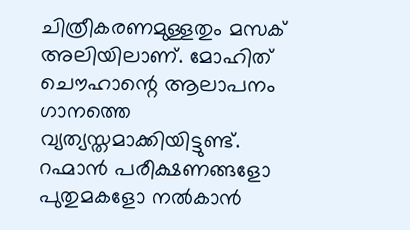ചിത്രീകരണമുള്ളതും മസക് അലിയിലാണ്. മോഹിത് ചൌഹാന്റെ ആലാപനം ഗാനത്തെ വ്യത്യസ്തമാക്കിയിട്ടുണ്ട്. റഹ്മാന്‍ പരീക്ഷണങ്ങളോ പുതുമകളോ നല്‍കാന്‍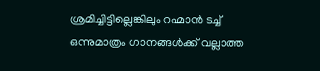ശ്രമിച്ചിട്ടില്ലെങ്കിലും റഹ്മാന്‍ ടച്ച് ഒന്നുമാത്രം ഗാനങ്ങള്‍ക്ക് വല്ലാത്ത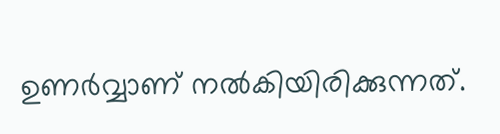ഉണര്‍വ്വാണ് നല്‍കിയിരിക്കുന്നത്.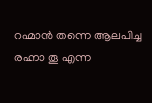റഹ്മാന്‍ തന്നെ ആലപിച്ച രഹ്നാ തൂ എന്ന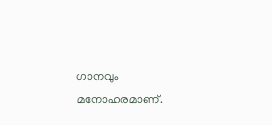ഗാനവും മനോഹരമാണ്.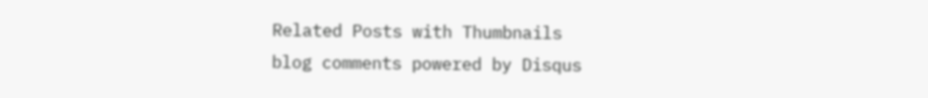Related Posts with Thumbnails
blog comments powered by Disqus